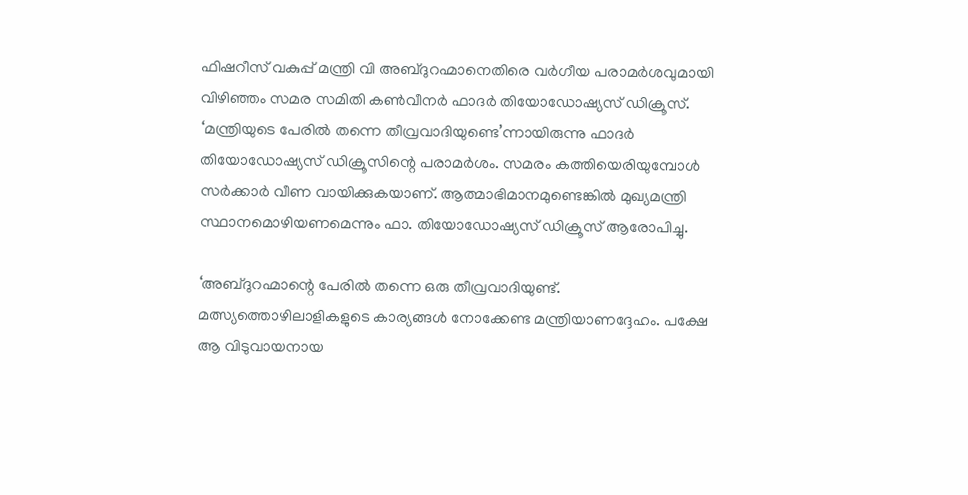ഫിഷറീസ് വകുപ്പ് മന്ത്രി വി അബ്ദുറഹ്മാനെതിരെ വർഗീയ പരാമർശവുമായി വിഴിഞ്ഞം സമര സമിതി കൺവീനർ ഫാദർ തിയോഡോഷ്യസ് ഡിക്രൂസ്. ‘മന്ത്രിയുടെ പേരിൽ തന്നെ തീവ്രവാദിയുണ്ടെ’ന്നായിരുന്നു ഫാദർ തിയോഡോഷ്യസ് ഡിക്രൂസിന്റെ പരാമർശം. സമരം കത്തിയെരിയുമ്പോൾ സർക്കാർ വീണ വായിക്കുകയാണ്. ആത്മാഭിമാനമുണ്ടെങ്കിൽ മുഖ്യമന്ത്രി സ്ഥാനമൊഴിയണമെന്നും ഫാ. തിയോഡോഷ്യസ് ഡിക്രൂസ് ആരോപിച്ചു.

‘അബ്ദുറഹ്മാന്റെ പേരിൽ തന്നെ ഒരു തീവ്രവാദിയുണ്ട്. മത്സ്യത്തൊഴിലാളികളുടെ കാര്യങ്ങൾ നോക്കേണ്ട മന്ത്രിയാണദ്ദേഹം. പക്ഷേ ആ വിടുവായനായ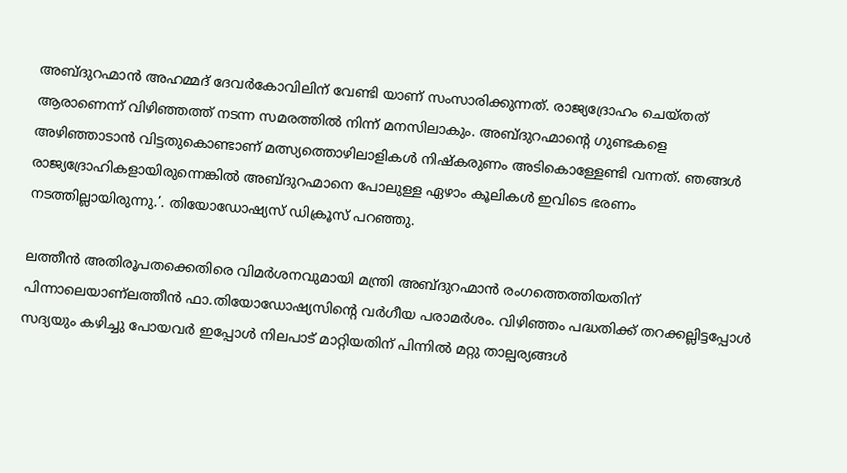അബ്ദുറഹ്മാൻ അഹമ്മദ് ദേവർകോവിലിന് വേണ്ടി യാണ് സംസാരിക്കുന്നത്. രാജ്യദ്രോഹം ചെയ്തത് ആരാണെന്ന് വിഴിഞ്ഞത്ത് നടന്ന സമരത്തിൽ നിന്ന് മനസിലാകും. അബ്ദുറഹ്മാന്റെ ഗുണ്ടകളെ അഴിഞ്ഞാടാൻ വിട്ടതുകൊണ്ടാണ് മത്സ്യത്തൊഴിലാളികൾ നിഷ്‌കരുണം അടികൊള്ളേണ്ടി വന്നത്. ഞങ്ങൾ രാജ്യദ്രോഹികളായിരുന്നെങ്കിൽ അബ്ദുറഹ്മാനെ പോലുള്ള ഏഴാം കൂലികൾ ഇവിടെ ഭരണം നടത്തില്ലായിരുന്നു.’. തിയോഡോഷ്യസ് ഡിക്രൂസ് പറഞ്ഞു.

ലത്തീൻ അതിരൂപതക്കെതിരെ വിമർശനവുമായി മന്ത്രി അബ്ദുറഹ്മാൻ രംഗത്തെത്തിയതിന് പിന്നാലെയാണ്‌ലത്തീൻ ഫാ.തിയോഡോഷ്യസിന്റെ വർഗീയ പരാമർശം. വിഴിഞ്ഞം പദ്ധതിക്ക് തറക്കല്ലിട്ടപ്പോൾ സദ്യയും കഴിച്ചു പോയവർ ഇപ്പോൾ നിലപാട് മാറ്റിയതിന് പിന്നിൽ മറ്റു താല്പര്യങ്ങൾ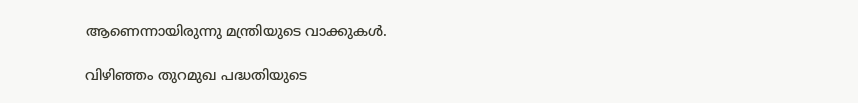ആണെന്നായിരുന്നു മന്ത്രിയുടെ വാക്കുകൾ.

വിഴിഞ്ഞം തുറമുഖ പദ്ധതിയുടെ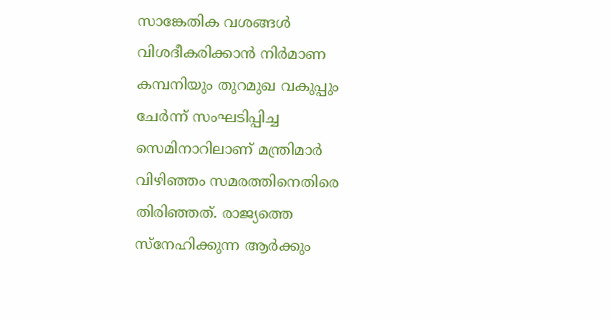സാങ്കേതിക വശങ്ങൾ വിശദീകരിക്കാൻ നിർമാണ കമ്പനിയും തുറമുഖ വകുപ്പും ചേർന്ന് സംഘടിപ്പിച്ച സെമിനാറിലാണ് മന്ത്രിമാർ വിഴിഞ്ഞം സമരത്തിനെതിരെ തിരിഞ്ഞത്. രാജ്യത്തെ സ്‌നേഹിക്കുന്ന ആർക്കും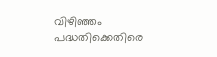വിഴിഞ്ഞം പദ്ധതിക്കെതിരെ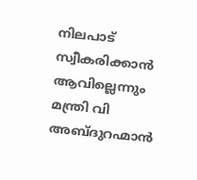നിലപാട് സ്വീകരിക്കാൻ ആവില്ലെന്നും മന്ത്രി വി അബ്ദുറഹ്മാൻ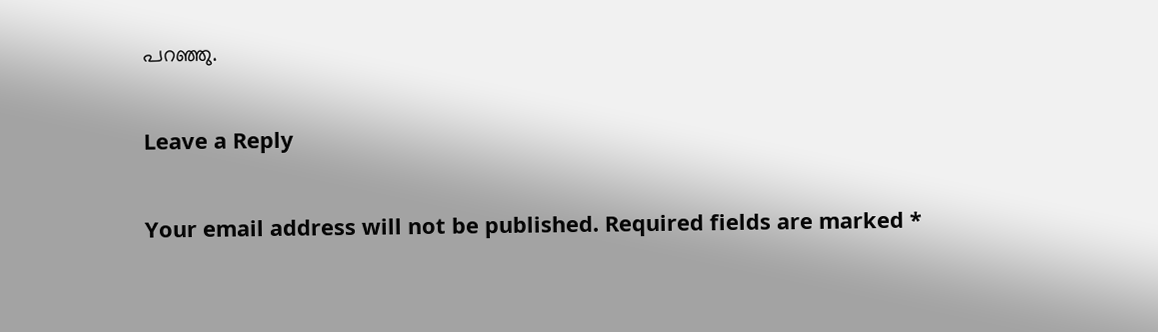പറഞ്ഞു.

Leave a Reply

Your email address will not be published. Required fields are marked *